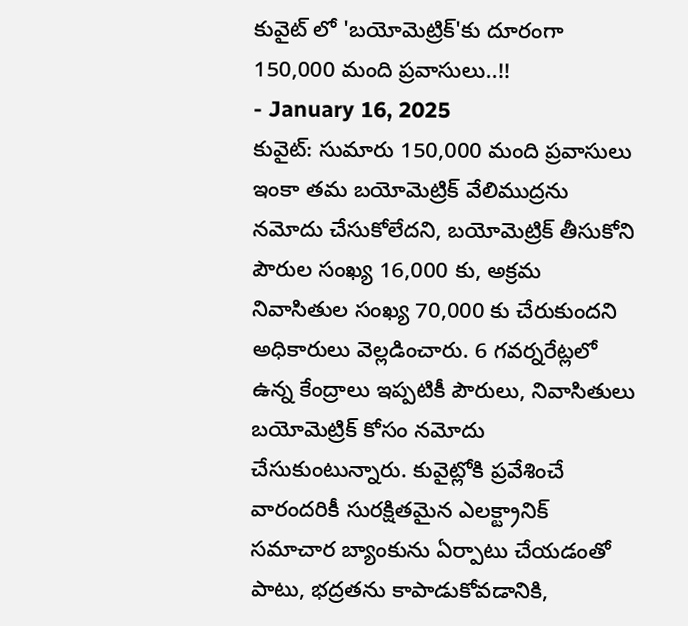కువైట్ లో 'బయోమెట్రిక్'కు దూరంగా 150,000 మంది ప్రవాసులు..!!
- January 16, 2025
కువైట్: సుమారు 150,000 మంది ప్రవాసులు ఇంకా తమ బయోమెట్రిక్ వేలిముద్రను నమోదు చేసుకోలేదని, బయోమెట్రిక్ తీసుకోని పౌరుల సంఖ్య 16,000 కు, అక్రమ నివాసితుల సంఖ్య 70,000 కు చేరుకుందని అధికారులు వెల్లడించారు. 6 గవర్నరేట్లలో ఉన్న కేంద్రాలు ఇప్పటికీ పౌరులు, నివాసితులు బయోమెట్రిక్ కోసం నమోదు చేసుకుంటున్నారు. కువైట్లోకి ప్రవేశించే వారందరికీ సురక్షితమైన ఎలక్ట్రానిక్ సమాచార బ్యాంకును ఏర్పాటు చేయడంతో పాటు, భద్రతను కాపాడుకోవడానికి,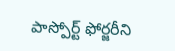పాస్పోర్ట్ ఫోర్జరీని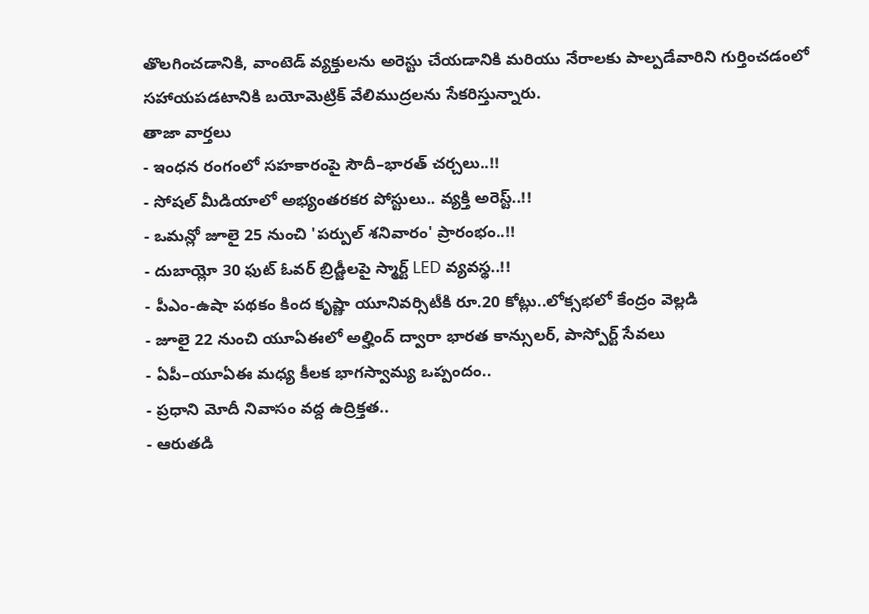తొలగించడానికి, వాంటెడ్ వ్యక్తులను అరెస్టు చేయడానికి మరియు నేరాలకు పాల్పడేవారిని గుర్తించడంలో సహాయపడటానికి బయోమెట్రిక్ వేలిముద్రలను సేకరిస్తున్నారు.
తాజా వార్తలు
- ఇంధన రంగంలో సహకారంపై సౌదీ–భారత్ చర్చలు..!!
- సోషల్ మీడియాలో అభ్యంతరకర పోస్టులు.. వ్యక్తి అరెస్ట్..!!
- ఒమన్లో జూలై 25 నుంచి 'పర్పుల్ శనివారం' ప్రారంభం..!!
- దుబాయ్లో 30 ఫుట్ ఓవర్ బ్రిడ్జీలపై స్మార్ట్ LED వ్యవస్థ..!!
- పీఎం-ఉషా పథకం కింద కృష్ణా యూనివర్సిటీకి రూ.20 కోట్లు..లోక్సభలో కేంద్రం వెల్లడి
- జూలై 22 నుంచి యూఏఈలో అల్హింద్ ద్వారా భారత కాన్సులర్, పాస్పోర్ట్ సేవలు
- ఏపీ–యూఏఈ మధ్య కీలక భాగస్వామ్య ఒప్పందం..
- ప్రధాని మోదీ నివాసం వద్ద ఉద్రిక్తత..
- ఆరుతడి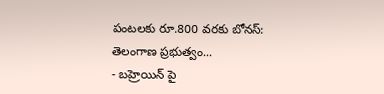పంటలకు రూ.800 వరకు బోనస్: తెలంగాణ ప్రభుత్వం...
- బహ్రెయిన్ పై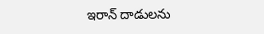ఇరాన్ దాడులను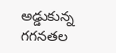అడ్డుకున్న గగనతల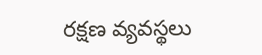రక్షణ వ్యవస్థలు